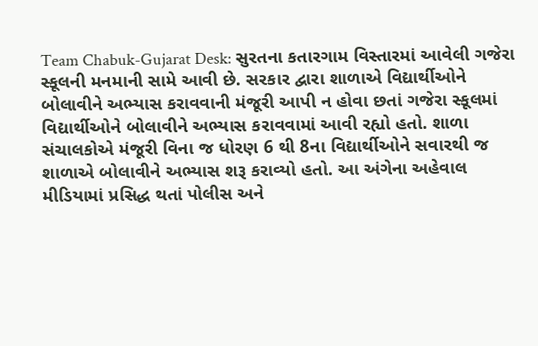Team Chabuk-Gujarat Desk: સુરતના કતારગામ વિસ્તારમાં આવેલી ગજેરા સ્કૂલની મનમાની સામે આવી છે. સરકાર દ્વારા શાળાએ વિદ્યાર્થીઓને બોલાવીને અભ્યાસ કરાવવાની મંજૂરી આપી ન હોવા છતાં ગજેરા સ્કૂલમાં વિદ્યાર્થીઓને બોલાવીને અભ્યાસ કરાવવામાં આવી રહ્યો હતો. શાળા સંચાલકોએ મંજૂરી વિના જ ધોરણ 6 થી 8ના વિદ્યાર્થીઓને સવારથી જ શાળાએ બોલાવીને અભ્યાસ શરૂ કરાવ્યો હતો. આ અંગેના અહેવાલ મીડિયામાં પ્રસિદ્ધ થતાં પોલીસ અને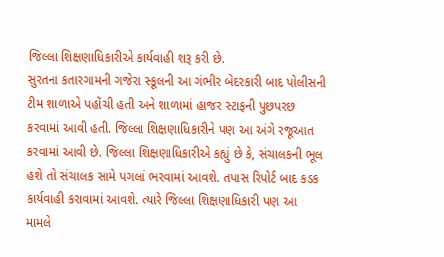જિલ્લા શિક્ષણાધિકારીએ કાર્યવાહી શરૂ કરી છે.
સુરતના કતારગામની ગજેરા સ્કૂલની આ ગંભીર બેદરકારી બાદ પોલીસની ટીમ શાળાએ પહોંચી હતી અને શાળામાં હાજર સ્ટાફની પુછપરછ કરવામાં આવી હતી. જિલ્લા શિક્ષણાધિકારીને પણ આ અંગે રજૂઆત કરવામાં આવી છે. જિલ્લા શિક્ષણાધિકારીએ કહ્યું છે કે, સંચાલકની ભૂલ હશે તો સંચાલક સામે પગલાં ભરવામાં આવશે. તપાસ રિપોર્ટ બાદ કડક કાર્યવાહી કરાવામાં આવશે. ત્યારે જિલ્લા શિક્ષણાધિકારી પણ આ મામલે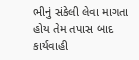ભીનું સંકેલી લેવા માગતા હોય તેમ તપાસ બાદ કાર્યવાહી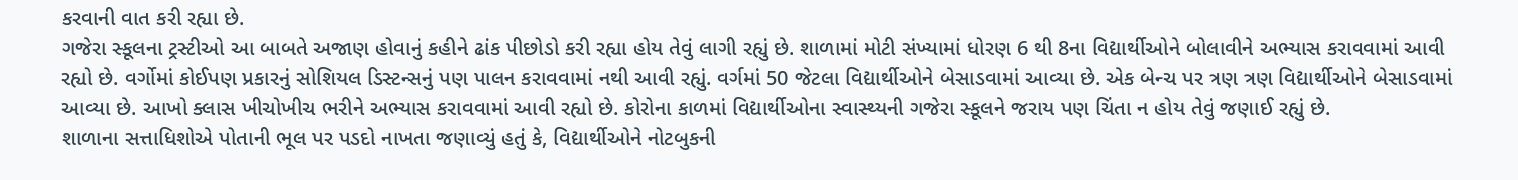કરવાની વાત કરી રહ્યા છે.
ગજેરા સ્કૂલના ટ્રસ્ટીઓ આ બાબતે અજાણ હોવાનું કહીને ઢાંક પીછોડો કરી રહ્યા હોય તેવું લાગી રહ્યું છે. શાળામાં મોટી સંખ્યામાં ધોરણ 6 થી 8ના વિદ્યાર્થીઓને બોલાવીને અભ્યાસ કરાવવામાં આવી રહ્યો છે. વર્ગોમાં કોઈપણ પ્રકારનું સોશિયલ ડિસ્ટન્સનું પણ પાલન કરાવવામાં નથી આવી રહ્યું. વર્ગમાં 50 જેટલા વિદ્યાર્થીઓને બેસાડવામાં આવ્યા છે. એક બેન્ચ પર ત્રણ ત્રણ વિદ્યાર્થીઓને બેસાડવામાં આવ્યા છે. આખો ક્લાસ ખીચોખીચ ભરીને અભ્યાસ કરાવવામાં આવી રહ્યો છે. કોરોના કાળમાં વિદ્યાર્થીઓના સ્વાસ્થ્યની ગજેરા સ્કૂલને જરાય પણ ચિંતા ન હોય તેવું જણાઈ રહ્યું છે.
શાળાના સત્તાધિશોએ પોતાની ભૂલ પર પડદો નાખતા જણાવ્યું હતું કે, વિદ્યાર્થીઓને નોટબુકની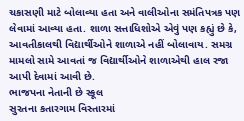ચકાસણી માટે બોલાવ્યા હતા અને વાલીઓના સમંતિપત્રક પણ લેવામાં આવ્યા હતા. શાળા સત્તાધિશોએ એવું પણ કહ્યું છે કે, આવતીકાલથી વિદ્યાર્થીઓને શાળાએ નહીં બોલાવાય. સમગ્ર મામલો સામે આવતાં જ વિદ્યાર્થીઓને શાળાએથી હાલ રજા આપી દેવામાં આવી છે.
ભાજપના નેતાની છે સ્કૂલ
સુરતના કતારગામ વિસ્તારમાં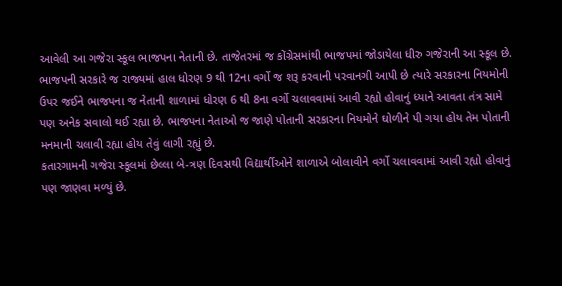આવેલી આ ગજેરા સ્કૂલ ભાજપના નેતાની છે. તાજેતરમાં જ કોંગ્રેસમાંથી ભાજપમાં જોડાયેલા ધીરુ ગજેરાની આ સ્કૂલ છે. ભાજપની સરકારે જ રાજ્યમાં હાલ ધોરણ 9 થી 12ના વર્ગો જ શરૂ કરવાની પરવાનગી આપી છે ત્યારે સરકારના નિયમોની ઉપર જઈને ભાજપના જ નેતાની શાળામાં ધોરણ 6 થી 8ના વર્ગો ચલાવવામાં આવી રહ્યો હોવાનું ધ્યાને આવતા તંત્ર સામે પણ અનેક સવાલો થઈ રહ્યા છે. ભાજપના નેતાઓ જ જાણે પોતાની સરકારના નિયમોને ઘોળીને પી ગયા હોય તેમ પોતાની મનમાની ચલાવી રહ્યા હોય તેવું લાગી રહ્યું છે.
કતારગામની ગજેરા સ્કૂલમાં છેલ્લા બે-ત્રણ દિવસથી વિદ્યાર્થીઓને શાળાએ બોલાવીને વર્ગો ચલાવવામાં આવી રહ્યો હોવાનું પણ જાણવા મળ્યું છે.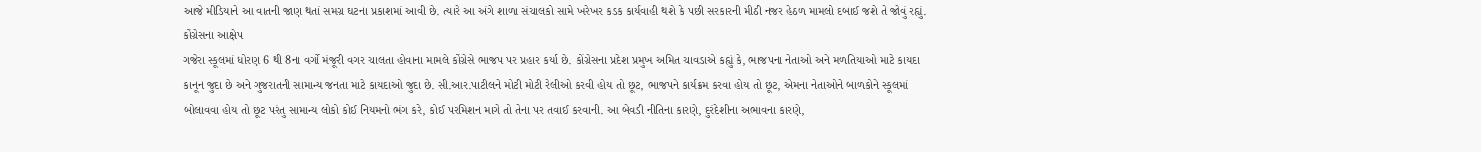આજે મીડિયાને આ વાતની જાણ થતાં સમગ્ર ઘટના પ્રકાશમાં આવી છે. ત્યારે આ અંગે શાળા સંચાલકો સામે ખરેખર કડક કાર્યવાહી થશે કે પછી સરકારની મીઠી નજર હેઠળ મામલો દબાઈ જશે તે જોવું રહ્યું.
કોંગ્રેસના આક્ષેપ
ગજેરા સ્કૂલમાં ધોરણ 6 થી 8ના વર્ગો મંજૂરી વગર ચાલતા હોવાના મામલે કોંગ્રેસે ભાજપ પર પ્રહાર કર્યા છે. કોંગ્રેસના પ્રદેશ પ્રમુખ અમિત ચાવડાએ કહ્યું કે, ભાજપના નેતાઓ અને મળતિયાઓ માટે કાયદા કાનૂન જુદા છે અને ગુજરાતની સામાન્ય જનતા માટે કાયદાઓ જુદા છે. સી.આર.પાટીલને મોટી મોટી રેલીઓ કરવી હોય તો છૂટ, ભાજપને કાર્યક્રમ કરવા હોય તો છૂટ, એમના નેતાઓને બાળકોને સ્કૂલમાં બોલાવવા હોય તો છૂટ પરંતુ સામાન્ય લોકો કોઈ નિયમનો ભંગ કરે, કોઈ પરમિશન માગે તો તેના પર તવાઈ કરવાની. આ બેવડી નીતિના કારણે, દુરંદેશીના અભાવના કારણે,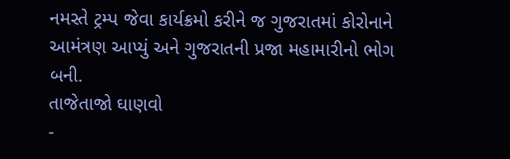નમસ્તે ટ્રમ્પ જેવા કાર્યક્રમો કરીને જ ગુજરાતમાં કોરોનાને આમંત્રણ આપ્યું અને ગુજરાતની પ્રજા મહામારીનો ભોગ બની.
તાજેતાજો ઘાણવો
-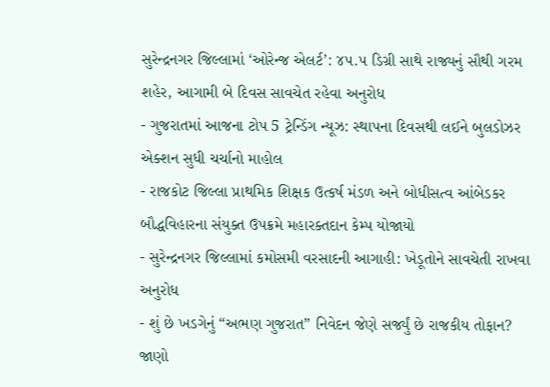સુરેન્દ્રનગર જિલ્લામાં ‘ઓરેન્જ એલર્ટ’: ૪૫.૫ ડિગ્રી સાથે રાજ્યનું સૌથી ગરમ શહેર, આગામી બે દિવસ સાવચેત રહેવા અનુરોધ
- ગુજરાતમાં આજના ટોપ 5 ટ્રેન્ડિંગ ન્યૂઝ: સ્થાપના દિવસથી લઈને બુલડોઝર એક્શન સુધી ચર્ચાનો માહોલ
- રાજકોટ જિલ્લા પ્રાથમિક શિક્ષક ઉત્કર્ષ મંડળ અને બોધીસત્વ આંબેડકર બૌદ્ધવિહારના સંયુક્ત ઉપક્રમે મહારક્તદાન કેમ્પ યોજાયો
- સુરેન્દ્રનગર જિલ્લામાં કમોસમી વરસાદની આગાહી: ખેડૂતોને સાવચેતી રાખવા અનુરોધ
- શું છે ખડગેનું “અભણ ગુજરાત” નિવેદન જેણે સર્જ્યું છે રાજકીય તોફાન? જાણો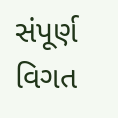સંપૂર્ણ વિગત